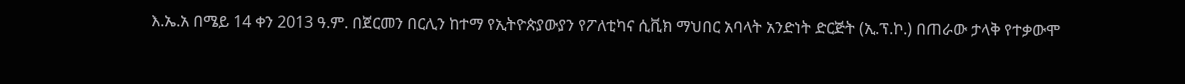እ.ኤ.አ በሜይ 14 ቀን 2013 ዓ.ም. በጀርመን በርሊን ከተማ የኢትዮጵያውያን የፖለቲካና ሲቪክ ማህበር አባላት አንድነት ድርጅት (ኢ.ፕ.ኮ.) በጠራው ታላቅ የተቃውሞ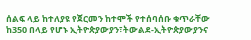ሰልፍ ላይ ከተለያዩ የጀርመን ከተሞች የተሰባሰቡ ቁጥራቸው ከ350 በላይ የሆኑ ኢትዮጵያውያን፣ትውልደ-ኢትዮጵያውያንና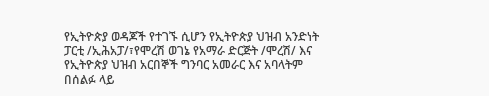የኢትዮጵያ ወዳጆች የተገኙ ሲሆን የኢትዮጵያ ህዝብ አንድነት ፓርቲ /ኢሕአፓ/፣የሞረሽ ወገኔ የአማራ ድርጅት /ሞረሽ/ እና የኢትዮጵያ ህዝብ አርበኞች ግንባር አመራር እና አባላትም በሰልፉ ላይ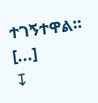ተገኝተዋል። [...]
↧